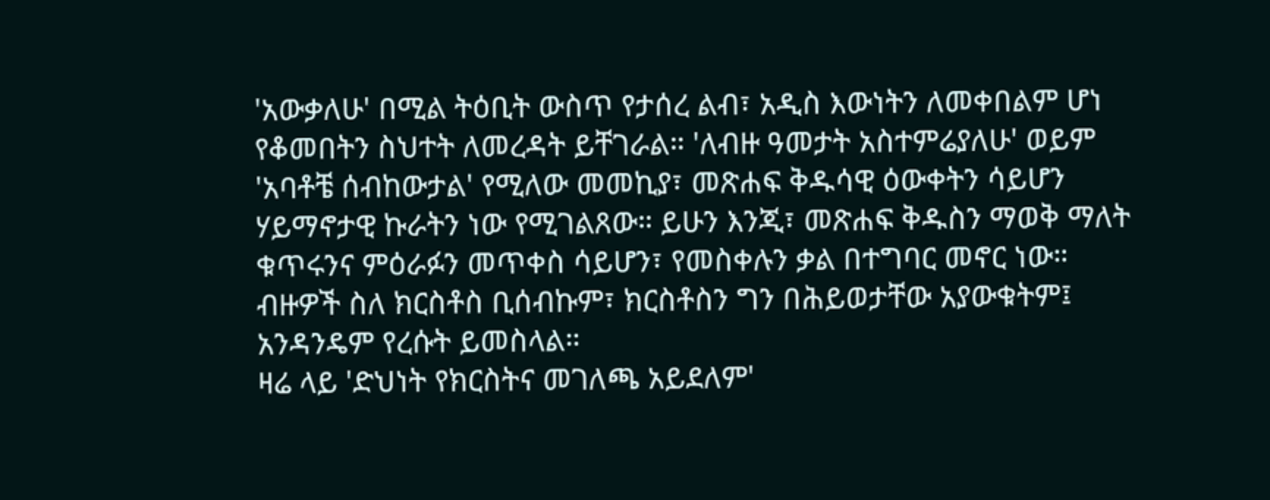'አውቃለሁ' በሚል ትዕቢት ውስጥ የታሰረ ልብ፣ አዲስ እውነትን ለመቀበልም ሆነ የቆመበትን ስህተት ለመረዳት ይቸገራል። 'ለብዙ ዓመታት አስተምሬያለሁ' ወይም 'አባቶቼ ሰብከውታል' የሚለው መመኪያ፣ መጽሐፍ ቅዱሳዊ ዕውቀትን ሳይሆን ሃይማኖታዊ ኩራትን ነው የሚገልጸው። ይሁን እንጂ፣ መጽሐፍ ቅዱስን ማወቅ ማለት ቁጥሩንና ምዕራፉን መጥቀስ ሳይሆን፣ የመስቀሉን ቃል በተግባር መኖር ነው። ብዙዎች ስለ ክርስቶስ ቢሰብኩም፣ ክርስቶስን ግን በሕይወታቸው አያውቁትም፤ አንዳንዴም የረሱት ይመስላል።
ዛሬ ላይ 'ድህነት የክርስትና መገለጫ አይደለም'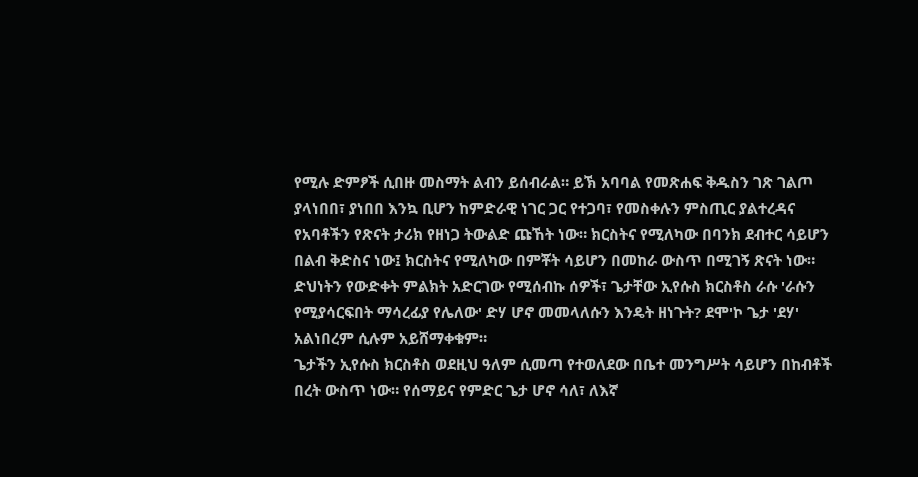የሚሉ ድምፆች ሲበዙ መስማት ልብን ይሰብራል። ይኽ አባባል የመጽሐፍ ቅዱስን ገጽ ገልጦ ያላነበበ፣ ያነበበ እንኳ ቢሆን ከምድራዊ ነገር ጋር የተጋባ፣ የመስቀሉን ምስጢር ያልተረዳና የአባቶችን የጽናት ታሪክ የዘነጋ ትውልድ ጩኸት ነው። ክርስትና የሚለካው በባንክ ደብተር ሳይሆን በልብ ቅድስና ነው፤ ክርስትና የሚለካው በምቾት ሳይሆን በመከራ ውስጥ በሚገኝ ጽናት ነው። ድህነትን የውድቀት ምልክት አድርገው የሚሰብኩ ሰዎች፣ ጌታቸው ኢየሱስ ክርስቶስ ራሱ 'ራሱን የሚያሳርፍበት ማሳረፊያ የሌለው' ድሃ ሆኖ መመላለሱን እንዴት ዘነጉት? ደሞ'ኮ ጌታ 'ደሃ' አልነበረም ሲሉም አይሸማቀቁም።
ጌታችን ኢየሱስ ክርስቶስ ወደዚህ ዓለም ሲመጣ የተወለደው በቤተ መንግሥት ሳይሆን በከብቶች በረት ውስጥ ነው። የሰማይና የምድር ጌታ ሆኖ ሳለ፣ ለእኛ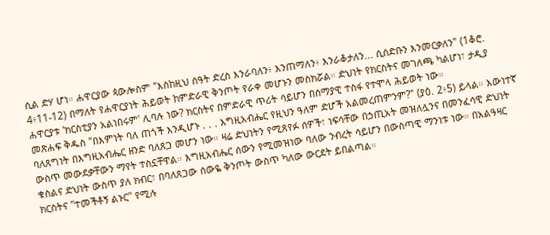ሲል ድሃ ሆነ። ሐዋርያው ጳውሎስም "እስከዚህ ሰዓት ድረስ እንራባለን፥ እንጠማለን፥ እንራቆታለን... ሲሰድቡን እንመርቃለን" (1ቆሮ. 4፥11-12) በማለት የሐዋርያነት ሕይወት ከምድራዊ ቅንጦት የራቀ መሆኑን መስክሯል። ድህነት የክርስትና መገለጫ ካልሆነ፣ ታዲያ ሐዋርያቱ 'ክርስቲያን አልነበሩም' ሊባሉ ነው? ክርስትና በምድራዊ ጥሪት ሳይሆን በሰማያዊ ተስፋ የተሞላ ሕይወት ነው።
መጽሐፍ ቅዱስ "በእምነት ባለ ጠጎች እንዲሆኑ . . . እግዚአብሔር የዚህን ዓለም ድሆች አልመረጠምንም?" (ያዕ. 2፥5) ይላል። እውነተኛ ባለጸግነት በእግዚአብሔር ዘንድ ባለጸጋ መሆን ነው። ዛሬ ድህነትን የሚጸየፉ ሰዎች፣ ነፍሳቸው በኃጢአት መዝለሏንና በመንፈሳዊ ድህነት ውስጥ መውደቃቸውን ማየት ተስኗቸዋል። እግዚአብሔር ሰውን የሚመዝነው ባለው ንብረት ሳይሆን በውስጣዊ ማንነቱ ነው። በአልዓዛር ቁስልና ድህነት ውስጥ ያለ ክብር፣ በባለጸጋው ሰውዬ ቅንጦት ውስጥ ካለው ውርደት ይበልጣል።
ክርስትና ''ተመችቶኝ ልኑር'' የሚሉ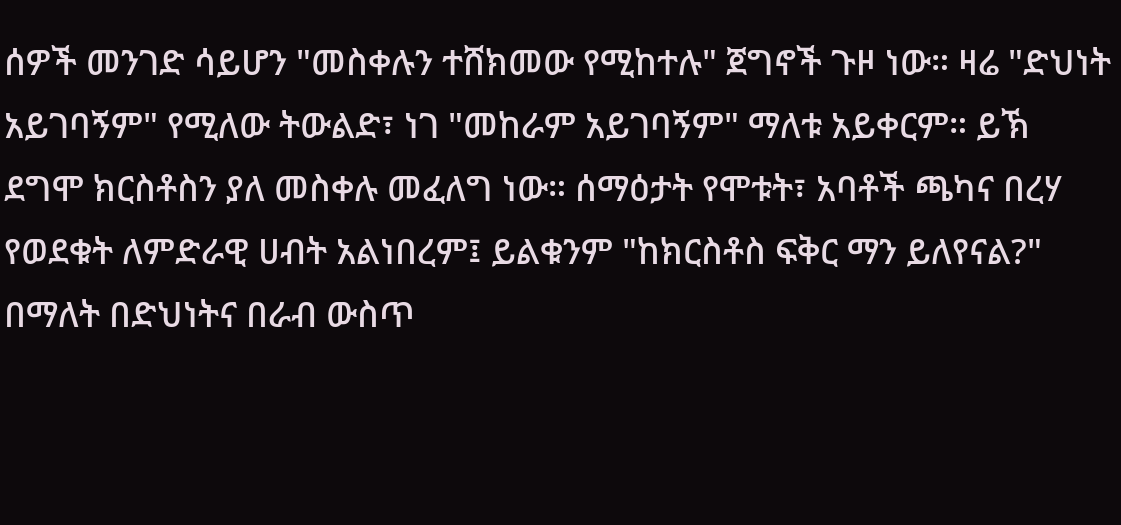ሰዎች መንገድ ሳይሆን "መስቀሉን ተሸክመው የሚከተሉ" ጀግኖች ጉዞ ነው። ዛሬ "ድህነት አይገባኝም" የሚለው ትውልድ፣ ነገ "መከራም አይገባኝም" ማለቱ አይቀርም። ይኽ ደግሞ ክርስቶስን ያለ መስቀሉ መፈለግ ነው። ሰማዕታት የሞቱት፣ አባቶች ጫካና በረሃ የወደቁት ለምድራዊ ሀብት አልነበረም፤ ይልቁንም "ከክርስቶስ ፍቅር ማን ይለየናል?" በማለት በድህነትና በራብ ውስጥ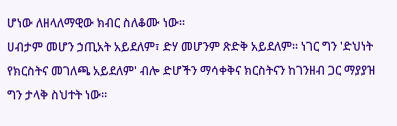ሆነው ለዘላለማዊው ክብር ስለቆሙ ነው።
ሀብታም መሆን ኃጢአት አይደለም፣ ድሃ መሆንም ጽድቅ አይደለም። ነገር ግን 'ድህነት የክርስትና መገለጫ አይደለም' ብሎ ድሆችን ማሳቀቅና ክርስትናን ከገንዘብ ጋር ማያያዝ ግን ታላቅ ስህተት ነው።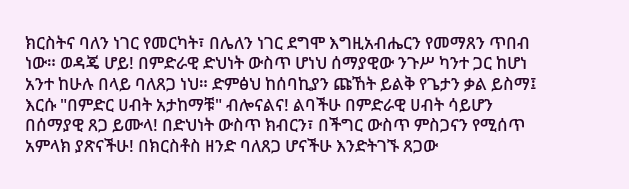ክርስትና ባለን ነገር የመርካት፣ በሌለን ነገር ደግሞ እግዚአብሔርን የመማጸን ጥበብ ነው። ወዳጄ ሆይ! በምድራዊ ድህነት ውስጥ ሆነህ ሰማያዊው ንጉሥ ካንተ ጋር ከሆነ አንተ ከሁሉ በላይ ባለጸጋ ነህ። ድምፅህ ከሰባኪያን ጩኸት ይልቅ የጌታን ቃል ይስማ፤ እርሱ "በምድር ሀብት አታከማቹ" ብሎናልና! ልባችሁ በምድራዊ ሀብት ሳይሆን በሰማያዊ ጸጋ ይሙላ! በድህነት ውስጥ ክብርን፣ በችግር ውስጥ ምስጋናን የሚሰጥ አምላክ ያጽናችሁ! በክርስቶስ ዘንድ ባለጸጋ ሆናችሁ እንድትገኙ ጸጋው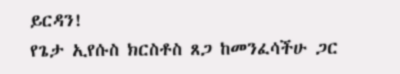ይርዳን!
የጌታ ኢየሱስ ክርስቶስ ጸጋ ከመንፈሳችሁ ጋር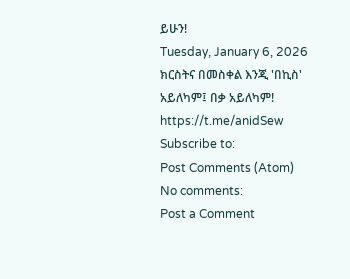ይሁን!
Tuesday, January 6, 2026
ክርስትና በመስቀል እንጂ 'በኪስ' አይለካም፤ በቃ አይለካም!
https://t.me/anidSew
Subscribe to:
Post Comments (Atom)
No comments:
Post a Comment